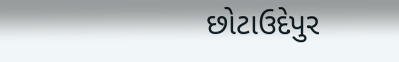છોટાઉદેપુર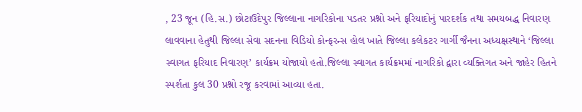, 23 જૂન (હિ.સ.) છોટાઉદેપુર જિલ્લાના નાગરિકોના પડતર પ્રશ્નો અને ફરિયાદોનું પારદર્શક તથા સમયબદ્ધ નિવારણ લાવવાના હેતુથી જિલ્લા સેવા સદનના વિડિયો કોન્ફરન્સ હોલ ખાતે જિલ્લા કલેકટર ગાર્ગી જૈનના અધ્યક્ષસ્થાને ‘જિલ્લા સ્વાગત ફરિયાદ નિવારણ’ કાર્યક્રમ યોજાયો હતો.જિલ્લા સ્વાગત કાર્યક્રમમાં નાગરિકો દ્વારા વ્યક્તિગત અને જાહેર હિતને સ્પર્શતા કુલ 30 પ્રશ્નો રજૂ કરવામાં આવ્યા હતા.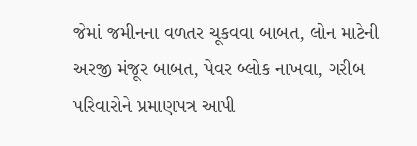જેમાં જમીનના વળતર ચૂકવવા બાબત, લોન માટેની અરજી મંજૂર બાબત, પેવર બ્લોક નાખવા, ગરીબ પરિવારોને પ્રમાણપત્ર આપી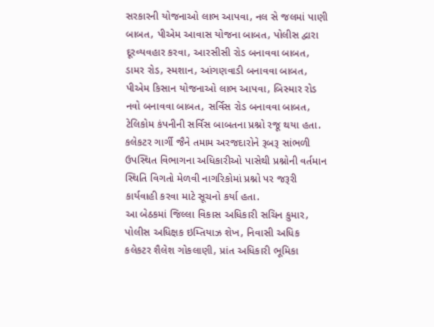સરકારની યોજનાઓ લાભ આપવા, નલ સે જલમાં પાણી બાબત, પીએમ આવાસ યોજના બાબત, પોલીસ દ્વારા દૂરવ્યવહાર કરવા, આરસીસી રોડ બનાવવા બાબત, ડામર રોડ, સ્મશાન, આંગણવાડી બનાવવા બાબત, પીએમ કિસાન યોજનાઓ લાભ આપવા, બિસ્માર રોડ નવો બનાવવા બાબત, સર્વિસ રોડ બનાવવા બાબત, ટેલિકોમ કંપનીની સર્વિસ બાબતના પ્રશ્નો રજૂ થયા હતા.
કલેકટર ગાર્ગી જૈને તમામ અરજદારોને રૂબરૂ સાંભળી ઉપસ્થિત વિભાગના અધિકારીઓ પાસેથી પ્રશ્નોની વર્તમાન સ્થિતિ વિગતો મેળવી નાગરિકોમાં પ્રશ્નો પર જરૂરી કાર્યવાહી કરવા માટે સૂચનો કર્યા હતા.
આ બેઠકમાં જિલ્લા વિકાસ અધિકારી સચિન કુમાર, પોલીસ અધિક્ષક ઇમ્તિયાઝ શેખ, નિવાસી અધિક કલેકટર શૈલેશ ગોકલાણી, પ્રાંત અધિકારી ભૂમિકા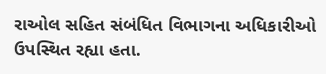રાઓલ સહિત સંબંધિત વિભાગના અધિકારીઓ ઉપસ્થિત રહ્યા હતા.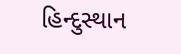હિન્દુસ્થાન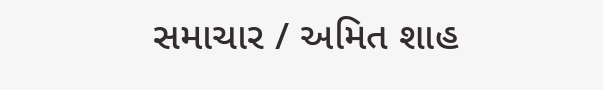સમાચાર / અમિત શાહ